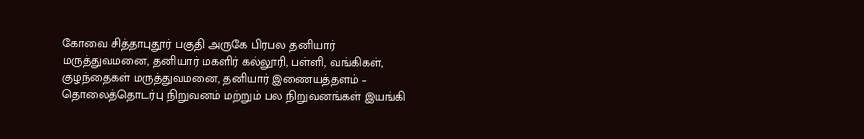கோவை சித்தாபுதூர் பகுதி அருகே பிரபல தனியார் மருத்துவமனை, தனியார் மகளிர் கல்லூரி, பள்ளி, வங்கிகள், குழந்தைகள் மருத்துவமனை, தனியார் இணையத்தளம் – தொலைத்தொடர்பு நிறுவனம் மற்றும் பல நிறுவனங்கள் இயங்கி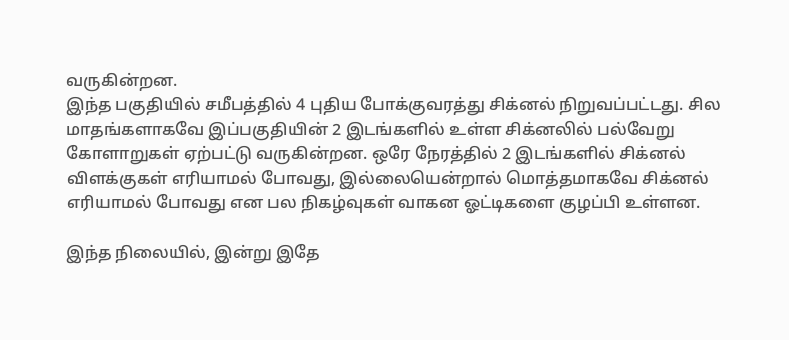வருகின்றன.
இந்த பகுதியில் சமீபத்தில் 4 புதிய போக்குவரத்து சிக்னல் நிறுவப்பட்டது. சில மாதங்களாகவே இப்பகுதியின் 2 இடங்களில் உள்ள சிக்னலில் பல்வேறு கோளாறுகள் ஏற்பட்டு வருகின்றன. ஒரே நேரத்தில் 2 இடங்களில் சிக்னல் விளக்குகள் எரியாமல் போவது, இல்லையென்றால் மொத்தமாகவே சிக்னல் எரியாமல் போவது என பல நிகழ்வுகள் வாகன ஓட்டிகளை குழப்பி உள்ளன.

இந்த நிலையில், இன்று இதே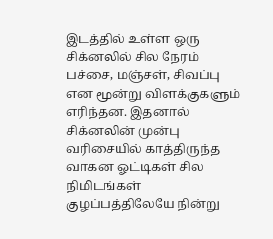இடத்தில் உள்ள ஒரு சிக்னலில் சில நேரம் பச்சை, மஞ்சள், சிவப்பு என மூன்று விளக்குகளும் எரிந்தன. இதனால் சிக்னலின் முன்பு வரிசையில் காத்திருந்த வாகன ஓட்டிகள் சில நிமிடங்கள் குழப்பத்திலேயே நின்று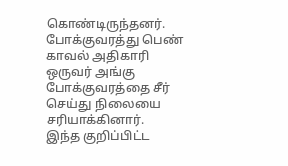கொண்டிருந்தனர். போக்குவரத்து பெண் காவல் அதிகாரி ஒருவர் அங்கு போக்குவரத்தை சீர் செய்து நிலையை சரியாக்கினார்.
இந்த குறிப்பிட்ட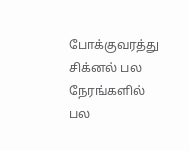போக்குவரத்து சிக்னல் பல நேரங்களில் பல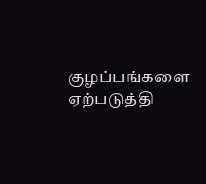குழப்பங்களை ஏற்படுத்தி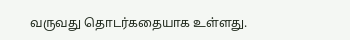வருவது தொடர்கதையாக உள்ளது.